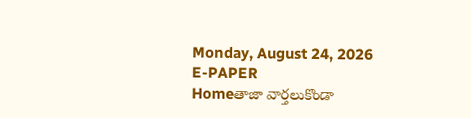Monday, August 24, 2026
E-PAPER
Homeతాజా వార్తలుకొండా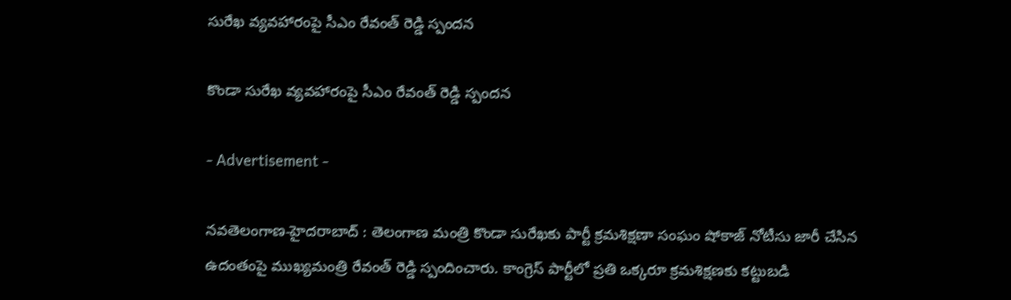సురేఖ వ్యవహారంపై సీఎం రేవంత్ రెడ్డి స్పందన

కొండా సురేఖ వ్యవహారంపై సీఎం రేవంత్ రెడ్డి స్పందన

- Advertisement -

నవతెలంగాణ-హైదరాబాద్ : తెలంగాణ మంత్రి కొండా సురేఖకు పార్టీ క్రమశిక్షణా సంఘం షోకాజ్ నోటీసు జారీ చేసిన ఉదంతంపై ముఖ్యమంత్రి రేవంత్ రెడ్డి స్పందించారు. కాంగ్రెస్ పార్టీలో ప్రతి ఒక్కరూ క్రమశిక్షణకు కట్టుబడి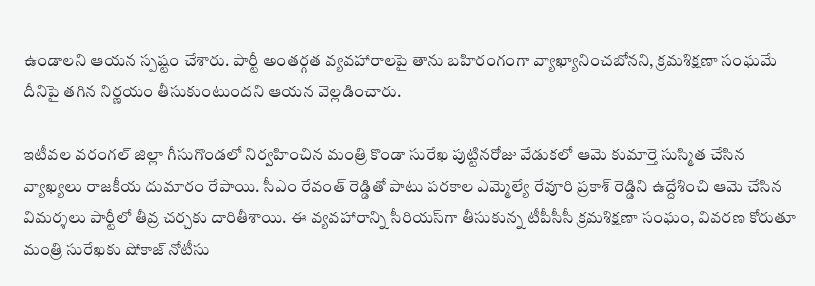ఉండాలని ఆయన స్పష్టం చేశారు. పార్టీ అంతర్గత వ్యవహారాలపై తాను బహిరంగంగా వ్యాఖ్యానించబోనని, క్రమశిక్షణా సంఘమే దీనిపై తగిన నిర్ణయం తీసుకుంటుందని ఆయన వెల్లడించారు.

ఇటీవల వరంగల్ జిల్లా గీసుగొండలో నిర్వహించిన మంత్రి కొండా సురేఖ పుట్టినరోజు వేడుకలో ఆమె కుమార్తె సుస్మిత చేసిన వ్యాఖ్యలు రాజకీయ దుమారం రేపాయి. సీఎం రేవంత్ రెడ్డితో పాటు పరకాల ఎమ్మెల్యే రేవూరి ప్రకాశ్ రెడ్డిని ఉద్దేశించి ఆమె చేసిన విమర్శలు పార్టీలో తీవ్ర చర్చకు దారితీశాయి. ఈ వ్యవహారాన్ని సీరియస్‌గా తీసుకున్న టీపీసీసీ క్రమశిక్షణా సంఘం, వివరణ కోరుతూ మంత్రి సురేఖకు షోకాజ్ నోటీసు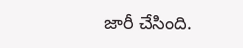జారీ చేసింది.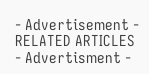- Advertisement -
RELATED ARTICLES
- Advertisment -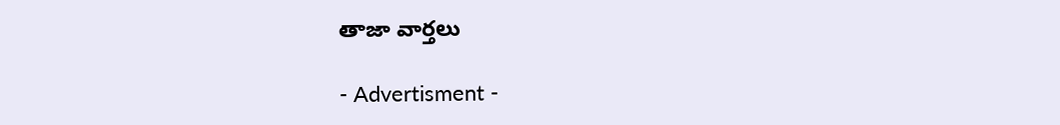తాజా వార్తలు

- Advertisment -